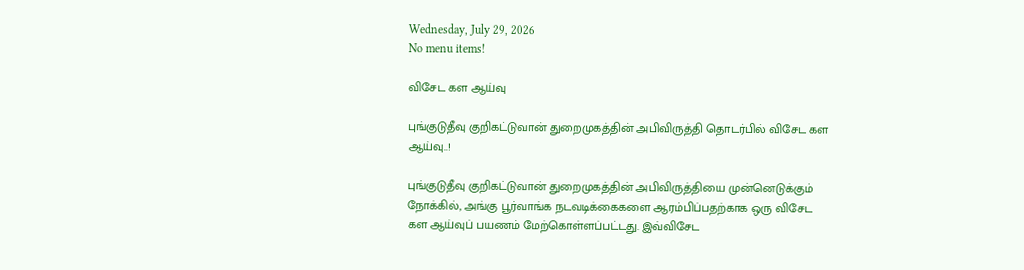Wednesday, July 29, 2026
No menu items!

விசேட கள ஆய்வு

புங்குடுதீவு குறிகட்டுவான் துறைமுகத்தின் அபிவிருத்தி தொடர்பில் விசேட கள ஆய்வு..!

புங்குடுதீவு குறிகட்டுவான் துறைமுகத்தின் அபிவிருத்தியை முன்னெடுக்கும் நோக்கில், அங்கு பூர்வாங்க நடவடிக்கைகளை ஆரம்பிப்பதற்காக ஒரு விசேட கள ஆய்வுப் பயணம் மேற்கொள்ளப்பட்டது. இவ்விசேட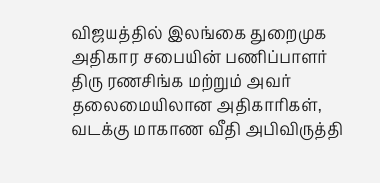விஜயத்தில் இலங்கை துறைமுக அதிகார சபையின் பணிப்பாளர் திரு ரணசிங்க மற்றும் அவர் தலைமையிலான அதிகாரிகள், வடக்கு மாகாண வீதி அபிவிருத்தி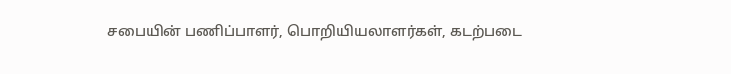சபையின் பணிப்பாளர், பொறியியலாளர்கள், கடற்படை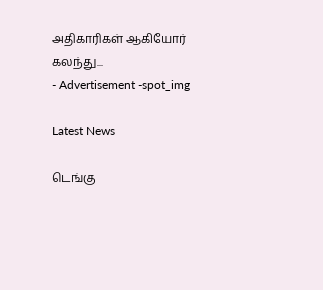அதிகாரிகள் ஆகியோர் கலந்து...
- Advertisement -spot_img

Latest News

டெங்கு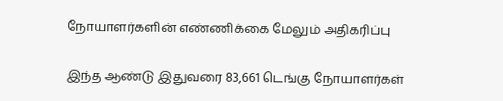நோயாளர்களின் எண்ணிக்கை மேலும் அதிகரிப்பு

இந்த ஆண்டு இதுவரை 83,661 டெங்கு நோயாளர்கள்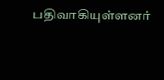பதிவாகியுள்ளனர்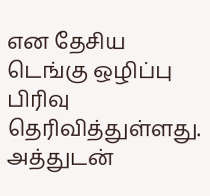என தேசிய டெங்கு ஒழிப்பு பிரிவு தெரிவித்துள்ளது. அத்துடன்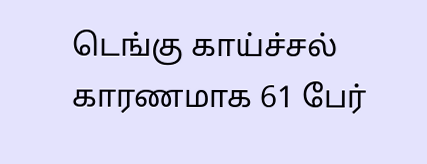டெங்கு காய்ச்சல் காரணமாக 61 பேர்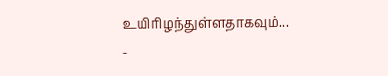உயிரிழந்துள்ளதாகவும்...
-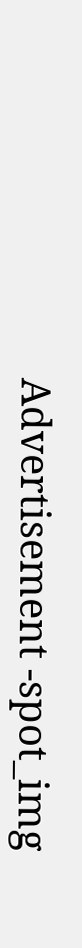Advertisement -spot_img